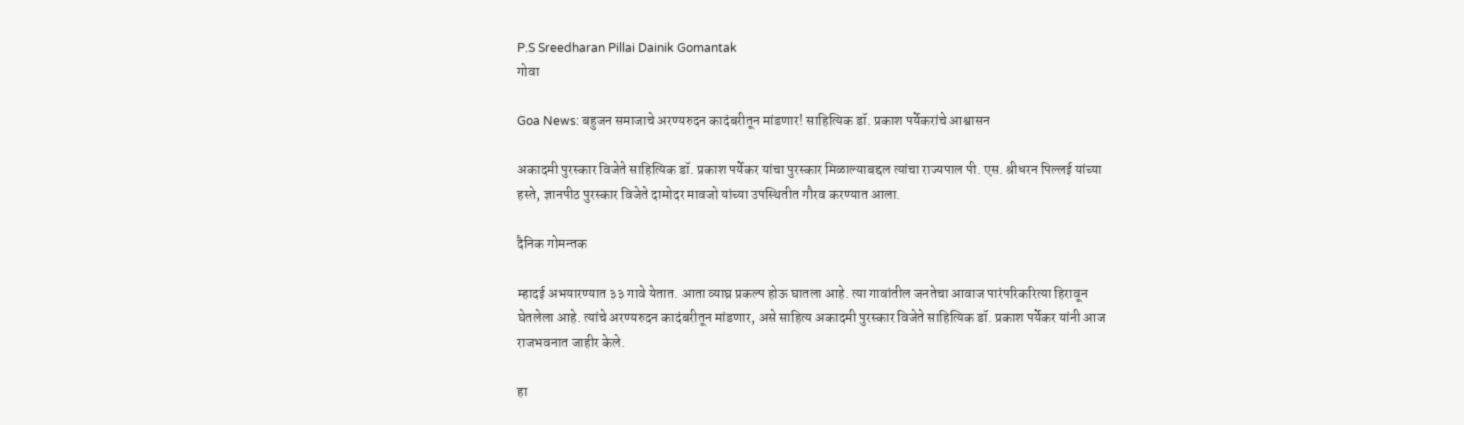P.S Sreedharan Pillai Dainik Gomantak
गोवा

Goa News: बहुजन समाजाचे अरण्यरुदन कादंबरीतून मांडणार! साहित्यिक डॉ. प्रकाश पर्येकरांचे आश्वासन

अकादमी पुरस्कार विजेते साहित्यिक डॉ. प्रकाश पर्येकर यांचा पुरस्कार मिळाल्याबद्दल त्यांचा राज्यपाल पी. एस. श्रीधरन पिल्लई यांच्या हस्ते, ज्ञानपीठ पुरस्कार विजेते दामोदर मावजो यांच्या उपस्थितीत गौरव करण्यात आला.

दैनिक गोमन्तक

म्हादई अभयारण्यात ३३ गावे येतात. आता व्याघ्र प्रकल्प होऊ घातला आहे. त्या गावांतील जनतेचा आवाज पारंपरिकरित्या हिरावून घेतलेला आहे. त्यांचे अरण्यरुदन कादंबरीतून मांडणार, असे साहित्य अकादमी पुरस्कार विजेते साहित्यिक डॉ. प्रकाश पर्येकर यांनी आज राजभवनात जाहीर केले.

हा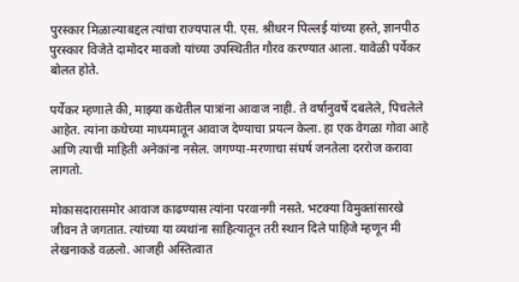पुरस्कार मिळाल्याबद्दल त्यांचा राज्यपाल पी. एस. श्रीधरन पिल्लई यांच्या हस्ते, ज्ञानपीठ पुरस्कार विजेते दामोदर मावजो यांच्या उपस्थितीत गौरव करण्यात आला. यावेळी पर्येकर बोलत होते.

पर्येकर म्हणाले की, माझ्या कथेतील पात्रांना आवाज नाही. ते वर्षानुवर्षे दबलेले, पिचलेले आहेत. त्यांना कथेच्या माध्यमातून आवाज देण्याचा प्रयत्न केला. हा एक वेगळा गोवा आहे आणि त्याची माहिती अनेकांना नसेल. जगण्या-मरणाचा संघर्ष जनतेला दररोज करावा लागतो.

मोकासदारासमोर आवाज काढण्यास त्यांना परवानगी नसते. भटक्या विमुक्तांसारखे जीवन ते जगतात. त्यांच्या या व्यथांना साहित्यातून तरी स्थान दिले पाहिजे म्हणून मी लेखनाकडे वळलो. आजही अस्तित्वात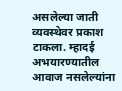असलेल्या जाती व्यवस्थेवर प्रकाश टाकला. म्हादई अभयारण्यातील आवाज नसलेल्यांना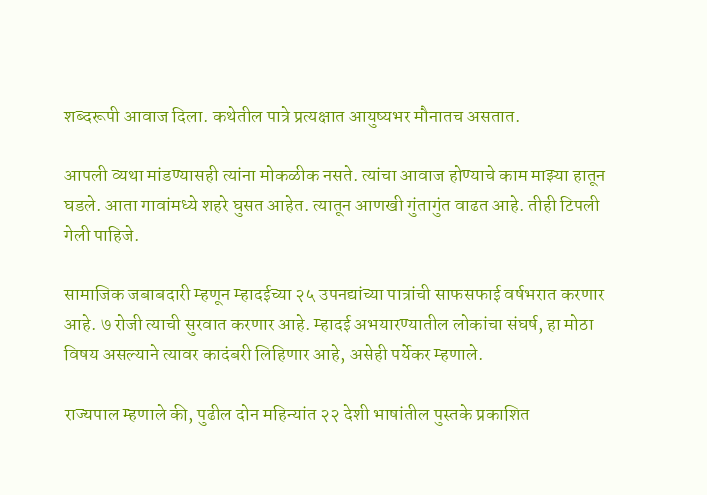शब्दरूपी आवाज दिला. कथेतील पात्रे प्रत्यक्षात आयुष्यभर मौनातच असतात.

आपली व्यथा मांडण्यासही त्यांना मोकळीक नसते. त्यांचा आवाज होण्याचे काम माझ्या हातून घडले. आता गावांमध्ये शहरे घुसत आहेत. त्यातून आणखी गुंतागुंत वाढत आहे. तीही टिपली गेली पाहिजे.

सामाजिक जबाबदारी म्हणून म्हादईच्या २५ उपनद्यांच्या पात्रांची साफसफाई वर्षभरात करणार आहे. ७ रोजी त्याची सुरवात करणार आहे. म्हादई अभयारण्यातील लोकांचा संघर्ष, हा मोठा विषय असल्याने त्यावर कादंबरी लिहिणार आहे, असेही पर्येकर म्हणाले.

राज्यपाल म्हणाले की, पुढील दोन महिन्यांत २२ देशी भाषांतील पुस्तके प्रकाशित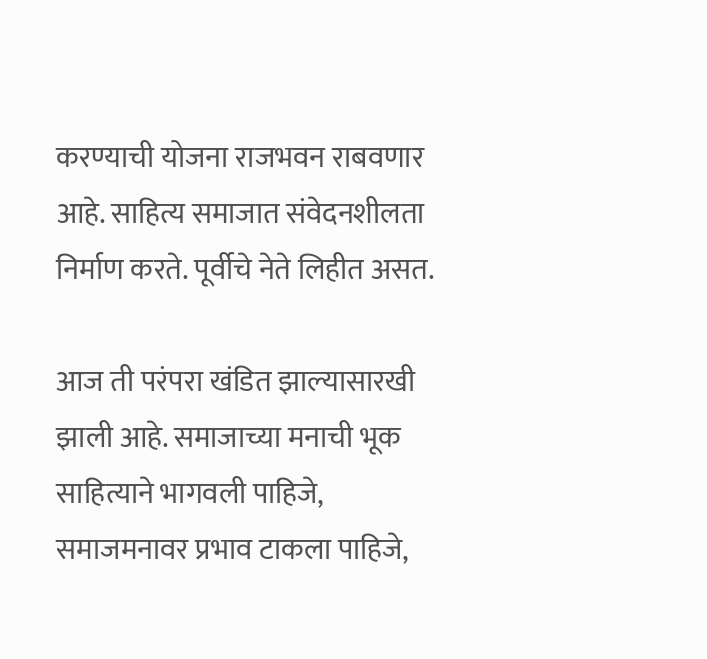करण्याची योजना राजभवन राबवणार आहे. साहित्य समाजात संवेदनशीलता निर्माण करते. पूर्वीचे नेते लिहीत असत.

आज ती परंपरा खंडित झाल्यासारखी झाली आहे. समाजाच्या मनाची भूक साहित्याने भागवली पाहिजे, समाजमनावर प्रभाव टाकला पाहिजे,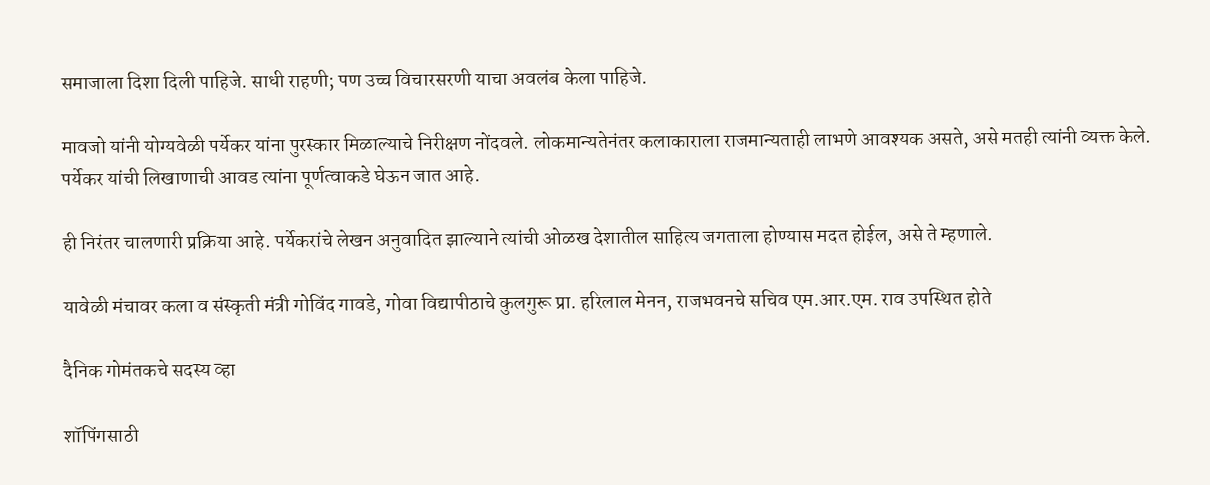समाजाला दिशा दिली पाहिजे. साधी राहणी; पण उच्च विचारसरणी याचा अवलंब केला पाहिजे.

मावजो यांनी योग्यवेळी पर्येकर यांना पुरस्कार मिळाल्याचे निरीक्षण नोंदवले. लोकमान्यतेनंतर कलाकाराला राजमान्यताही लाभणे आवश्यक असते, असे मतही त्यांनी व्यक्त केले. पर्येकर यांची लिखाणाची आवड त्यांना पूर्णत्वाकडे घेऊन जात आहे.

ही निरंतर चालणारी प्रक्रिया आहे. पर्येकरांचे लेखन अनुवादित झाल्याने त्यांची ओळख देशातील साहित्य जगताला होण्यास मदत होईल, असे ते म्हणाले.

यावेळी मंचावर कला व संस्कृती मंत्री गोविंद गावडे, गोवा विद्यापीठाचे कुलगुरू प्रा. हरिलाल मेनन, राजभवनचे सचिव एम.आर.एम. राव उपस्थित होते

दैनिक गोमंतकचे सदस्य व्हा

शॉपिंगसाठी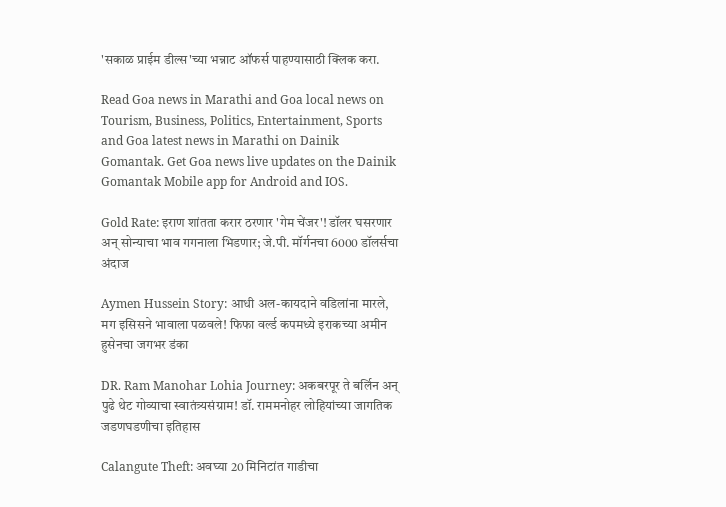'सकाळ प्राईम डील्स'च्या भन्नाट ऑफर्स पाहण्यासाठी क्लिक करा.

Read Goa news in Marathi and Goa local news on Tourism, Business, Politics, Entertainment, Sports and Goa latest news in Marathi on Dainik Gomantak. Get Goa news live updates on the Dainik Gomantak Mobile app for Android and IOS.

Gold Rate: इराण शांतता करार ठरणार 'गेम चेंजर'! डॉलर घसरणार अन् सोन्याचा भाव गगनाला भिडणार; जे.पी. मॉर्गनचा 6000 डॉलर्सचा अंदाज

Aymen Hussein Story: आधी अल-कायदाने वडिलांना मारले, मग इसिसने भावाला पळवले! फिफा वर्ल्ड कपमध्ये इराकच्या अमीन हुसेनचा जगभर डंका

DR. Ram Manohar Lohia Journey: अकबरपूर ते बर्लिन अन् पुढे थेट गोव्याचा स्वातंत्र्यसंग्राम! डॉ. राममनोहर लोहियांच्या जागतिक जडणघडणीचा इतिहास

Calangute Theft: अवघ्या 20 मिनिटांत गाडीचा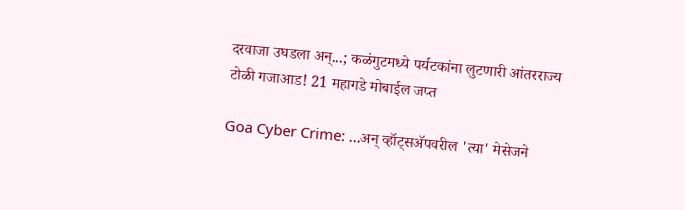दरवाजा उघडला अन्...; कळंगुटमध्ये पर्यटकांना लुटणारी आंतरराज्य टोळी गजाआड! 21 महागडे मोबाईल जप्त

Goa Cyber Crime: ...अन् व्हॉट्सॲपवरील 'त्या' मेसेजने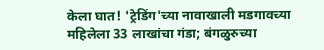केला घात! 'ट्रेडिंग'च्या नावाखाली मडगावच्या महिलेला 33 लाखांचा गंडा; बंगळुरुच्या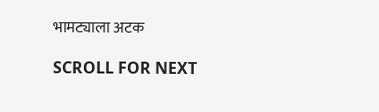भामट्याला अटक

SCROLL FOR NEXT